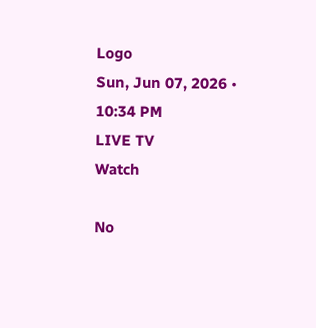Logo
Sun, Jun 07, 2026 • 10:34 PM
LIVE TV
Watch

No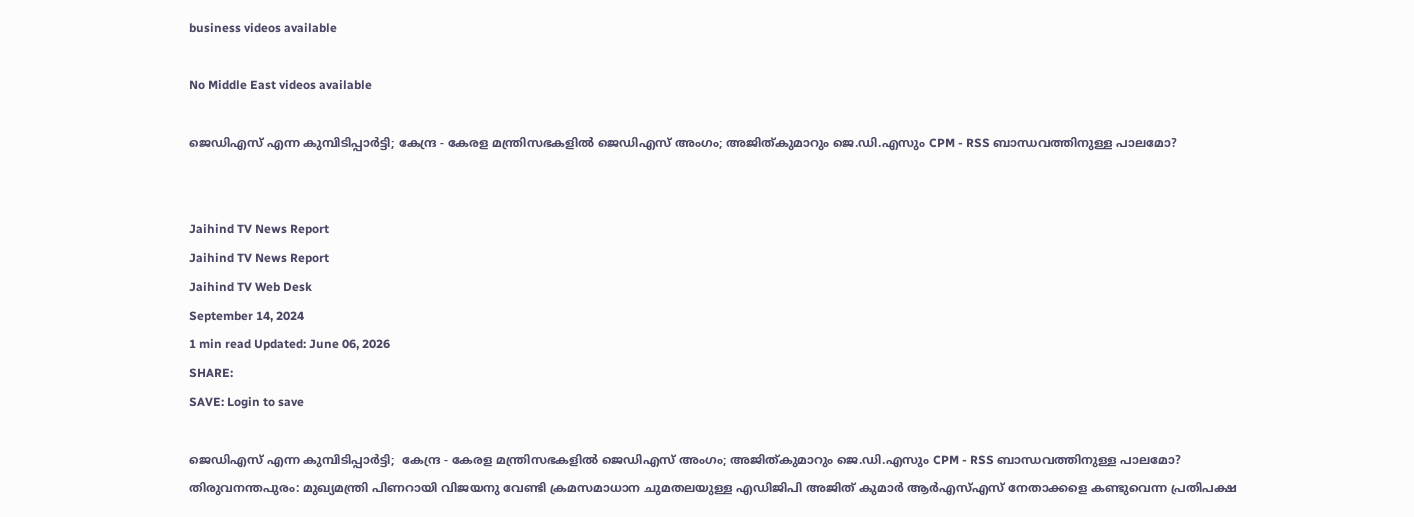business videos available

No Middle East videos available

ജെഡിഎസ് എന്ന കുമ്പിടിപ്പാര്‍ട്ടി; കേന്ദ്ര - കേരള മന്ത്രിസഭകളില്‍ ജെഡിഎസ് അംഗം; അജിത്കുമാറും ജെ.ഡി.എസും CPM - RSS ബാന്ധവത്തിനുള്ള പാലമോ?


Jaihind TV News Report
Jaihind TV News Report
Jaihind TV Web Desk
September 14, 2024
1 min read Updated: June 06, 2026
SHARE:
SAVE: Login to save

ജെഡിഎസ് എന്ന കുമ്പിടിപ്പാര്‍ട്ടി;  കേന്ദ്ര - കേരള മന്ത്രിസഭകളില്‍ ജെഡിഎസ് അംഗം; അജിത്കുമാറും ജെ.ഡി.എസും CPM - RSS ബാന്ധവത്തിനുള്ള പാലമോ?
തിരുവനന്തപുരം: മുഖ്യമന്ത്രി പിണറായി വിജയനു വേണ്ടി ക്രമസമാധാന ചുമതലയുള്ള എഡിജിപി അജിത് കുമാര്‍ ആര്‍എസ്എസ് നേതാക്കളെ കണ്ടുവെന്ന പ്രതിപക്ഷ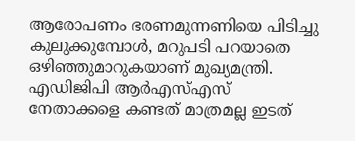ആരോപണം ഭരണമുന്നണിയെ പിടിച്ചു കുലുക്കുമ്പോള്‍, മറുപടി പറയാതെ ഒഴിഞ്ഞുമാറുകയാണ് മുഖ്യമന്ത്രി. എഡിജിപി ആര്‍എസ്എസ് നേതാക്കളെ കണ്ടത് മാത്രമല്ല ഇടത്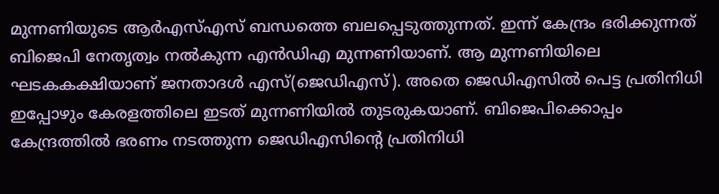മുന്നണിയുടെ ആര്‍എസ്എസ് ബന്ധത്തെ ബലപ്പെടുത്തുന്നത്. ഇന്ന് കേന്ദ്രം ഭരിക്കുന്നത് ബിജെപി നേതൃത്വം നല്‍കുന്ന എന്‍ഡിഎ മുന്നണിയാണ്. ആ മുന്നണിയിലെ ഘടകകക്ഷിയാണ് ജനതാദള്‍ എസ്(ജെഡിഎസ്). അതെ ജെഡിഎസില്‍ പെട്ട പ്രതിനിധി ഇപ്പോഴും കേരളത്തിലെ ഇടത് മുന്നണിയില്‍ തുടരുകയാണ്. ബിജെപിക്കൊപ്പം കേന്ദ്രത്തില്‍ ഭരണം നടത്തുന്ന ജെഡിഎസിന്റെ പ്രതിനിധി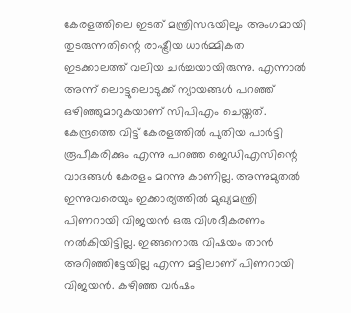കേരളത്തിലെ ഇടത് മന്ത്രിസഭയിലും അംഗമായി തുടരുന്നതിന്റെ രാഷ്ട്രീയ ധാര്‍മ്മികത ഇടക്കാലത്ത് വലിയ ചര്‍ച്ചയായിരുന്നു. എന്നാല്‍ അന്ന് ലൊട്ടുലൊടുക്ക് ന്യായങ്ങള്‍ പറഞ്ഞ് ഒഴിഞ്ഞുമാറുകയാണ് സിപിഎം ചെയ്തത്. കേന്ദ്രത്തെ വിട്ട് കേരളത്തില്‍ പുതിയ പാര്‍ട്ടി രൂപീകരിക്കും എന്നു പറഞ്ഞ ജെഡിഎസിന്റെ വാദങ്ങള്‍ കേരളം മറന്നു കാണില്ല. അന്നുമുതല്‍ ഇന്നുവരെയും ഇക്കാര്യത്തില്‍ മുഖ്യമന്ത്രി പിണറായി വിജയന്‍ ഒരു വിശദീകരണം നല്‍കിയിട്ടില്ല. ഇങ്ങനൊരു വിഷയം താന്‍ അറിഞ്ഞിട്ടേയില്ല എന്ന മട്ടിലാണ് പിണറായി വിജയന്‍. കഴിഞ്ഞ വര്‍ഷം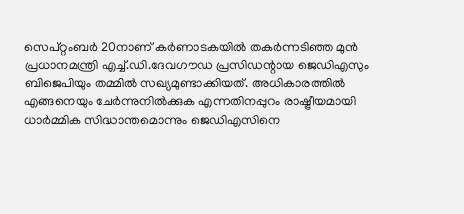സെപ്റ്റംബര്‍ 20നാണ് കര്‍ണാടകയില്‍ തകര്‍ന്നടിഞ്ഞ മുന്‍ പ്രധാനമന്ത്രി എച്ച്.ഡി.ദേവഗൗഡ പ്രസിഡന്റായ ജെഡിഎസും ബിജെപിയും തമ്മില്‍ സഖ്യമുണ്ടാക്കിയത്. അധികാരത്തില്‍ എങ്ങനെയും ചേര്‍ന്നുനില്‍ക്കുക എന്നതിനപ്പുറം രാഷ്ട്രീയമായി ധാര്‍മ്മിക സിദ്ധാന്തമൊന്നും ജെഡിഎസിനെ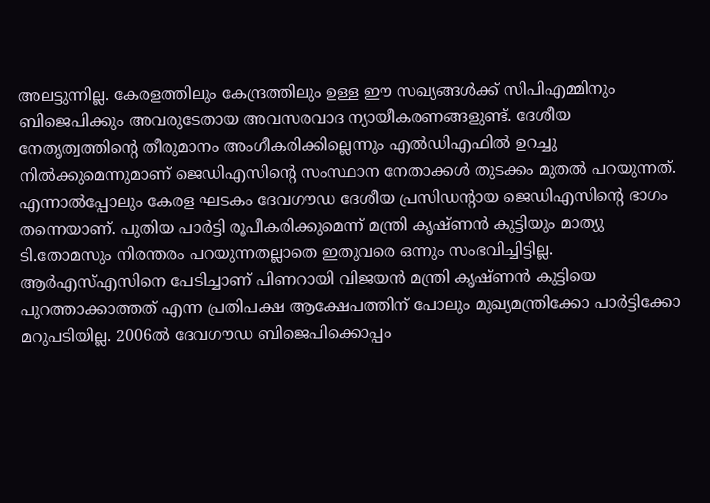അലട്ടുന്നില്ല. കേരളത്തിലും കേന്ദ്രത്തിലും ഉള്ള ഈ സഖ്യങ്ങള്‍ക്ക് സിപിഎമ്മിനും ബിജെപിക്കും അവരുടേതായ അവസരവാദ ന്യായീകരണങ്ങളുണ്ട്. ദേശീയ നേതൃത്വത്തിന്റെ തീരുമാനം അംഗീകരിക്കില്ലെന്നും എല്‍ഡിഎഫില്‍ ഉറച്ചു നില്‍ക്കുമെന്നുമാണ് ജെഡിഎസിന്റെ സംസ്ഥാന നേതാക്കള്‍ തുടക്കം മുതല്‍ പറയുന്നത്. എന്നാല്‍പ്പോലും കേരള ഘടകം ദേവഗൗഡ ദേശീയ പ്രസിഡന്റായ ജെഡിഎസിന്റെ ഭാഗം തന്നെയാണ്. പുതിയ പാര്‍ട്ടി രൂപീകരിക്കുമെന്ന് മന്ത്രി കൃഷ്ണന്‍ കുട്ടിയും മാത്യു ടി.തോമസും നിരന്തരം പറയുന്നതല്ലാതെ ഇതുവരെ ഒന്നും സംഭവിച്ചിട്ടില്ല. ആര്‍എസ്എസിനെ പേടിച്ചാണ് പിണറായി വിജയന്‍ മന്ത്രി കൃഷ്ണന്‍ കുട്ടിയെ പുറത്താക്കാത്തത് എന്ന പ്രതിപക്ഷ ആക്ഷേപത്തിന് പോലും മുഖ്യമന്ത്രിക്കോ പാര്‍ട്ടിക്കോ മറുപടിയില്ല. 2006ല്‍ ദേവഗൗഡ ബിജെപിക്കൊപ്പം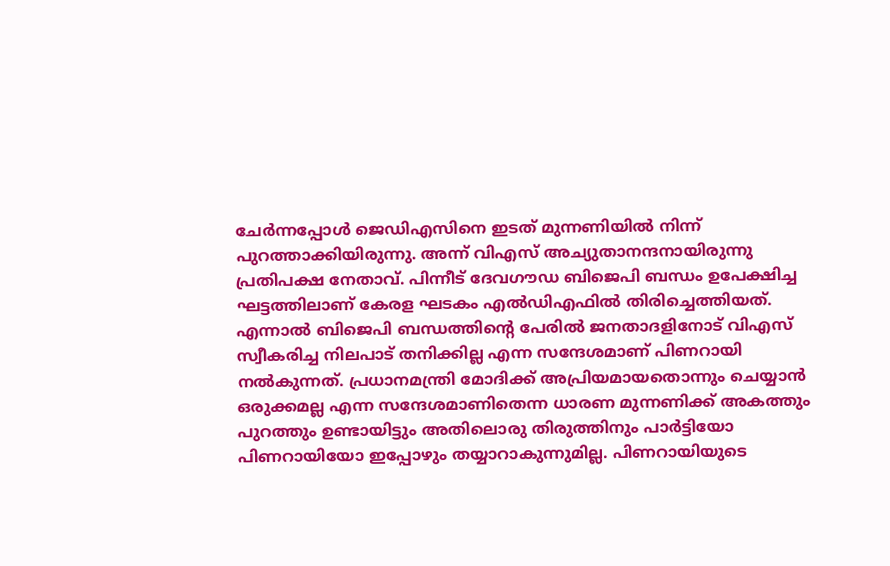ചേര്‍ന്നപ്പോള്‍ ജെഡിഎസിനെ ഇടത് മുന്നണിയില്‍ നിന്ന് പുറത്താക്കിയിരുന്നു. അന്ന് വിഎസ് അച്യുതാനന്ദനായിരുന്നു പ്രതിപക്ഷ നേതാവ്. പിന്നീട് ദേവഗൗഡ ബിജെപി ബന്ധം ഉപേക്ഷിച്ച ഘട്ടത്തിലാണ് കേരള ഘടകം എല്‍ഡിഎഫില്‍ തിരിച്ചെത്തിയത്. എന്നാല്‍ ബിജെപി ബന്ധത്തിന്റെ പേരില്‍ ജനതാദളിനോട് വിഎസ് സ്വീകരിച്ച നിലപാട് തനിക്കില്ല എന്ന സന്ദേശമാണ് പിണറായി നല്‍കുന്നത്. പ്രധാനമന്ത്രി മോദിക്ക് അപ്രിയമായതൊന്നും ചെയ്യാന്‍ ഒരുക്കമല്ല എന്ന സന്ദേശമാണിതെന്ന ധാരണ മുന്നണിക്ക് അകത്തും പുറത്തും ഉണ്ടായിട്ടും അതിലൊരു തിരുത്തിനും പാര്‍ട്ടിയോ പിണറായിയോ ഇപ്പോഴും തയ്യാറാകുന്നുമില്ല. പിണറായിയുടെ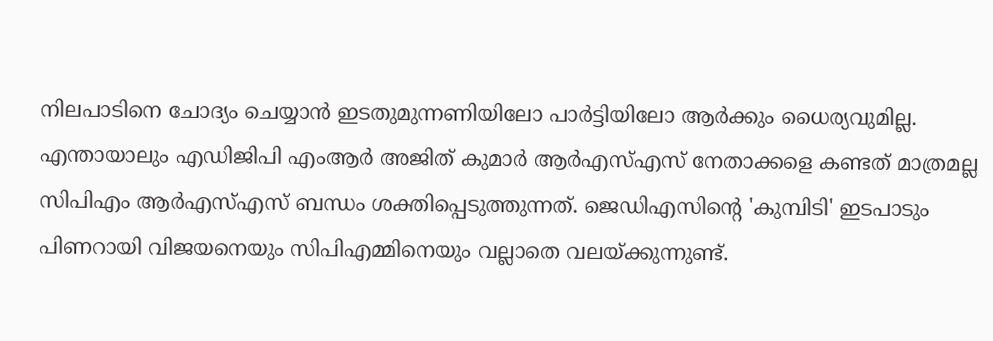നിലപാടിനെ ചോദ്യം ചെയ്യാന്‍ ഇടതുമുന്നണിയിലോ പാര്‍ട്ടിയിലോ ആര്‍ക്കും ധൈര്യവുമില്ല. എന്തായാലും എഡിജിപി എംആര്‍ അജിത് കുമാര്‍ ആര്‍എസ്എസ് നേതാക്കളെ കണ്ടത് മാത്രമല്ല സിപിഎം ആര്‍എസ്എസ് ബന്ധം ശക്തിപ്പെടുത്തുന്നത്. ജെഡിഎസിന്റെ 'കുമ്പിടി' ഇടപാടും പിണറായി വിജയനെയും സിപിഎമ്മിനെയും വല്ലാതെ വലയ്ക്കുന്നുണ്ട്.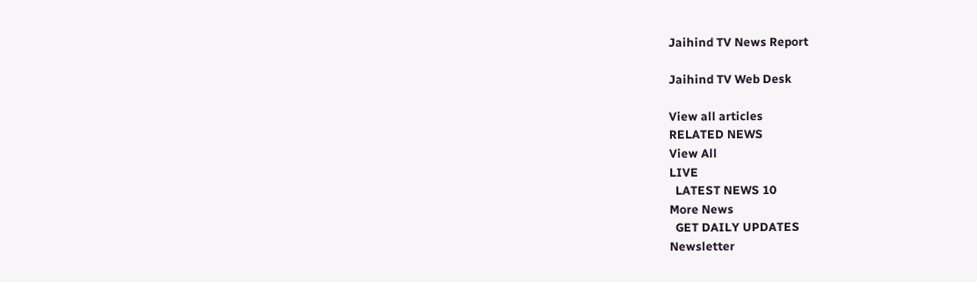Jaihind TV News Report

Jaihind TV Web Desk

View all articles
RELATED NEWS
View All
LIVE
  LATEST NEWS 10
More News
  GET DAILY UPDATES
Newsletter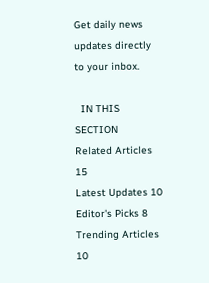Get daily news updates directly to your inbox.

  IN THIS SECTION
Related Articles 15
Latest Updates 10
Editor's Picks 8
Trending Articles 10